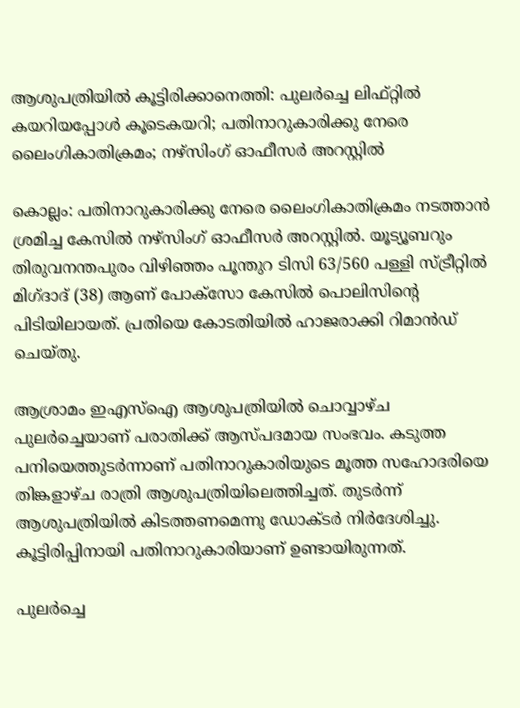ആശുപത്രിയിൽ കൂട്ടിരിക്കാനെത്തി: പുലർച്ചെ ലിഫ്റ്റിൽ കയറിയപ്പോൾ കൂടെകയറി; പതിനാറുകാരിക്കു നേരെ ലൈംഗികാതിക്രമം; നഴ്സിംഗ് ഓഫീസർ അറസ്റ്റിൽ

കൊല്ലം: പതിനാറുകാരിക്കു നേരെ ലൈംഗികാതിക്രമം നടത്താൻ ശ്രമിച്ച കേസിൽ നഴ്സിംഗ് ഓഫീസർ അറസ്റ്റിൽ. യൂട്യൂബറും തിരുവനന്തപുരം വിഴിഞ്ഞം പൂന്തുറ ടിസി 63/560 പള്ളി സ്ട്രീറ്റിൽ മിഗ്ദാദ് (38) ആണ് പോക്സോ കേസിൽ പൊലിസിന്‍റെ പിടിയിലായത്. പ്രതിയെ കോടതിയി‍ൽ ഹാജരാക്കി റിമാൻഡ് ചെയ്തു.

ആശ്രാമം ഇഎസ്ഐ ആശുപത്രിയിൽ ചൊവ്വാഴ്ച പുലർച്ചെയാണ് പരാതിക്ക് ആസ്പദമായ സംഭവം. കടുത്ത പനിയെത്തുടർന്നാണ് പതിനാറുകാരിയുടെ മൂത്ത സഹോദരിയെ തിങ്കളാഴ്ച രാത്രി ആശുപത്രിയിലെത്തിച്ചത്. തുടർന്ന് ആശുപത്രിയി‍ൽ കിടത്തണമെന്നു ഡോക്ടർ നിർദേശിച്ചു. കൂട്ടിരിപ്പിനായി പതിനാറുകാരിയാണ് ഉണ്ടായിരുന്നത്.

പുലർച്ചെ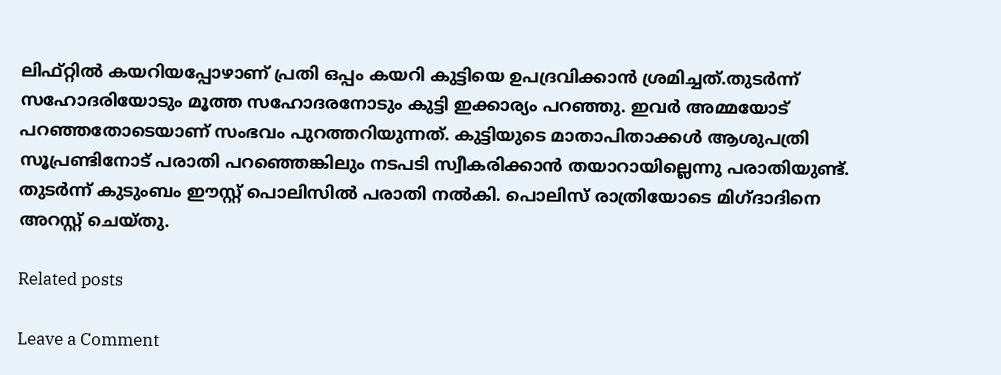ലിഫ്റ്റിൽ കയറിയപ്പോഴാണ് പ്രതി ഒപ്പം കയറി കുട്ടിയെ ഉപദ്രവിക്കാൻ ശ്രമിച്ചത്.തുടർന്ന് സഹോദരിയോടും മൂത്ത സഹോദരനോടും കുട്ടി ഇക്കാര്യം പറഞ്ഞു. ഇവർ അമ്മയോട് പറഞ്ഞതോടെയാണ് സംഭവം പുറത്തറിയുന്നത്. കുട്ടിയുടെ മാതാപിതാക്കൾ ആശുപത്രി സൂപ്രണ്ടിനോട് പരാതി പറഞ്ഞെങ്കിലും നടപടി സ്വീകരിക്കാൻ തയാറായില്ലെന്നു പരാതിയുണ്ട്. തുടർന്ന് കുടുംബം ഈസ്റ്റ് പൊലിസിൽ പരാതി നൽകി. പൊലിസ് രാത്രിയോടെ മിഗ്ദാദിനെ അറസ്റ്റ് ചെയ്തു.

Related posts

Leave a Comment